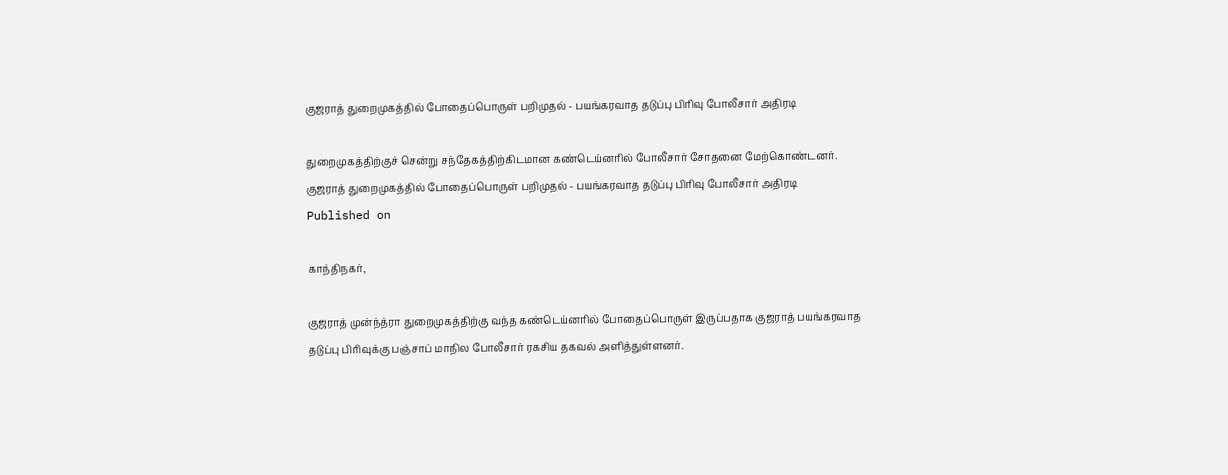குஜராத் துறைமுகத்தில் போதைப்பொருள் பறிமுதல் - பயங்கரவாத தடுப்பு பிரிவு போலீசார் அதிரடி

துறைமுகத்திற்குச் சென்று சந்தேகத்திற்கிடமான கண்டெய்னரில் போலீசார் சோதனை மேற்கொண்டனர்.
குஜராத் துறைமுகத்தில் போதைப்பொருள் பறிமுதல் - பயங்கரவாத தடுப்பு பிரிவு போலீசார் அதிரடி
Published on

காந்திநகர்,

குஜராத் முன்ந்த்ரா துறைமுகத்திற்கு வந்த கண்டெய்னரில் போதைப்பொருள் இருப்பதாக குஜராத் பயங்கரவாத தடுப்பு பிரிவுக்கு பஞ்சாப் மாநில போலீசார் ரகசிய தகவல் அளித்துள்ளனர்.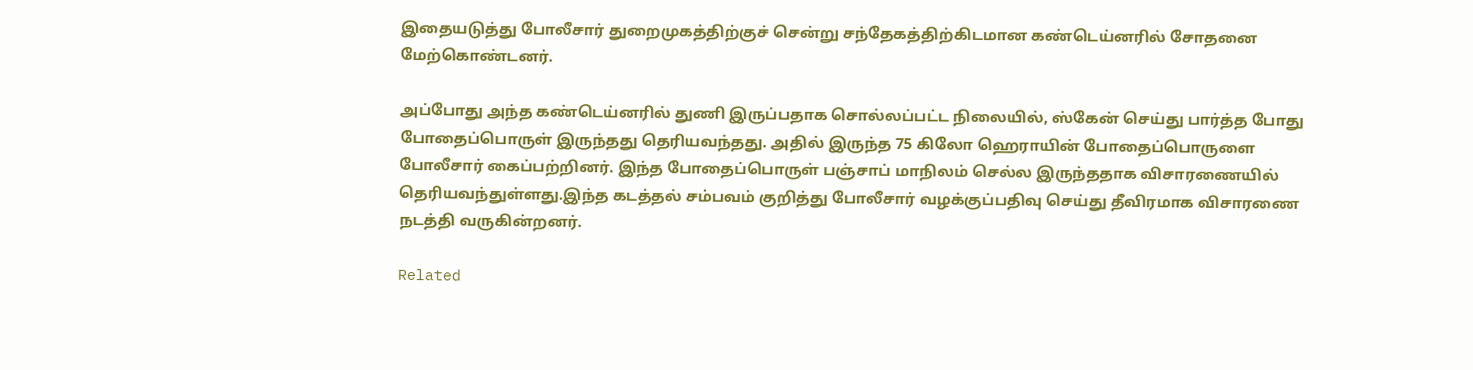இதையடுத்து போலீசார் துறைமுகத்திற்குச் சென்று சந்தேகத்திற்கிடமான கண்டெய்னரில் சோதனை மேற்கொண்டனர்.

அப்போது அந்த கண்டெய்னரில் துணி இருப்பதாக சொல்லப்பட்ட நிலையில், ஸ்கேன் செய்து பார்த்த போது போதைப்பொருள் இருந்தது தெரியவந்தது. அதில் இருந்த 75 கிலோ ஹெராயின் போதைப்பொருளை போலீசார் கைப்பற்றினர். இந்த போதைப்பொருள் பஞ்சாப் மாநிலம் செல்ல இருந்ததாக விசாரணையில் தெரியவந்துள்ளது.இந்த கடத்தல் சம்பவம் குறித்து போலீசார் வழக்குப்பதிவு செய்து தீவிரமாக விசாரணை நடத்தி வருகின்றனர்.

Related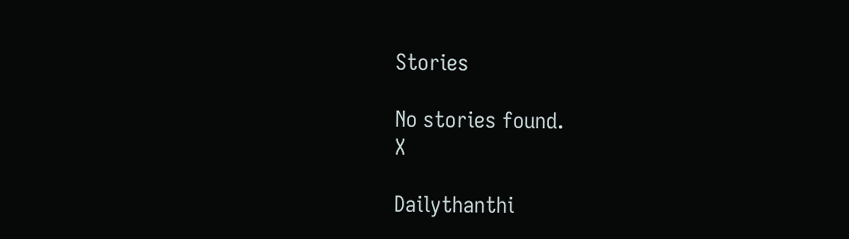Stories

No stories found.
X

Dailythanthi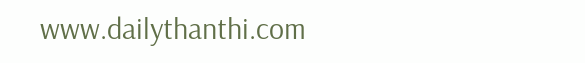www.dailythanthi.com